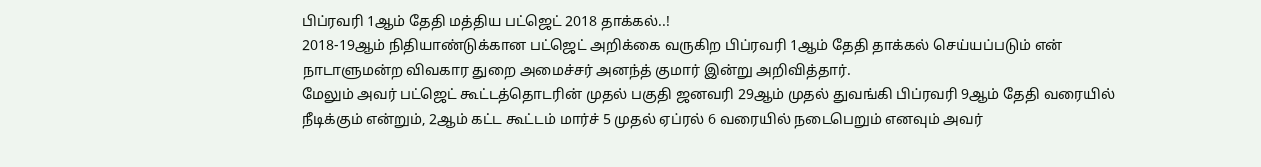பிப்ரவரி 1ஆம் தேதி மத்திய பட்ஜெட் 2018 தாக்கல்..!
2018-19ஆம் நிதியாண்டுக்கான பட்ஜெட் அறிக்கை வருகிற பிப்ரவரி 1ஆம் தேதி தாக்கல் செய்யப்படும் என் நாடாளுமன்ற விவகார துறை அமைச்சர் அனந்த் குமார் இன்று அறிவித்தார்.
மேலும் அவர் பட்ஜெட் கூட்டத்தொடரின் முதல் பகுதி ஜனவரி 29ஆம் முதல் துவங்கி பிப்ரவரி 9ஆம் தேதி வரையில் நீடிக்கும் என்றும், 2ஆம் கட்ட கூட்டம் மார்ச் 5 முதல் ஏப்ரல் 6 வரையில் நடைபெறும் எனவும் அவர்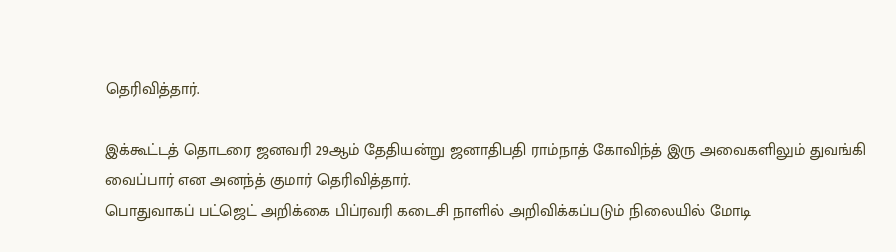தெரிவித்தார்.

இக்கூட்டத் தொடரை ஜனவரி 29ஆம் தேதியன்று ஜனாதிபதி ராம்நாத் கோவிந்த் இரு அவைகளிலும் துவங்கி வைப்பார் என அனந்த் குமார் தெரிவித்தார்.
பொதுவாகப் பட்ஜெட் அறிக்கை பிப்ரவரி கடைசி நாளில் அறிவிக்கப்படும் நிலையில் மோடி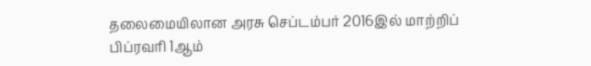தலைமையிலான அரசு செப்டம்பர் 2016இல் மாற்றிப் பிப்ரவரி 1ஆம்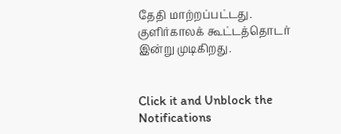தேதி மாற்றப்பட்டது.
குளிர்காலக் கூட்டத்தொடர் இன்று முடிகிறது.


Click it and Unblock the Notifications